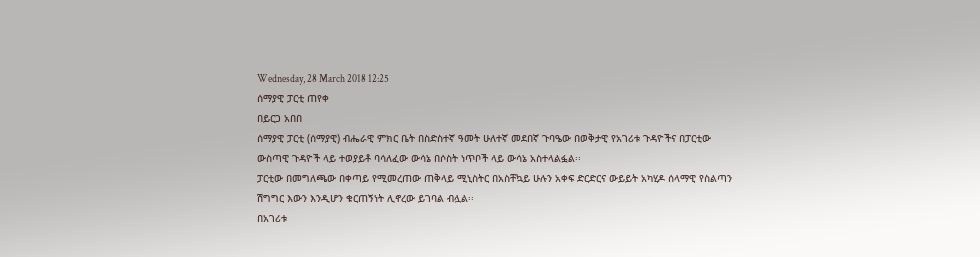Wednesday, 28 March 2018 12:25
ሰማያዊ ፓርቲ ጠየቀ
በይርጋ አበበ
ሰማያዊ ፓርቲ (ሰማያዊ) ብሔራዊ ምክር ቤት በስድስተኛ ዓመት ሁለተኛ መደበኛ ጉባዔው በወቅታዊ የአገሪቱ ጉዳዮችና በፓርቲው ውስጣዊ ጉዳዮች ላይ ተወያይቶ ባሳለፈው ውሳኔ በሶስት ነጥቦች ላይ ውሳኔ አስተላልፏል፡፡
ፓርቲው በመግለጫው በቀጣይ የሚመረጠው ጠቅላይ ሚኒስትር በአስቸኳይ ሁሉን አቀፍ ድርድርና ውይይት አካሂዶ ሰላማዊ የስልጣን ሽግግር እውን እንዲሆን ቁርጠኝነት ሊኖረው ይገባል ብሏል፡፡
በአገሪቱ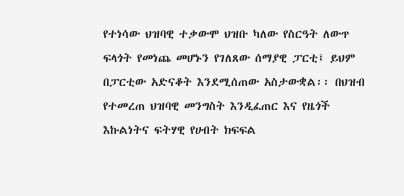የተነሳው ህዝባዊ ተቃውሞ ህዝቡ ካለው የስርዓት ለውጥ ፍላጎት የመነጨ መሆኑን የገለጸው ሰማያዊ ፓርቲ፤ ይህም በፓርቲው አድናቆት እንደሚሰጠው አስታውቋል፡፡ በህዝብ የተመረጠ ህዝባዊ መንግስት እንዲፈጠር እና የዜጎች እኩልነትና ፍትሃዊ የሀብት ክፍፍል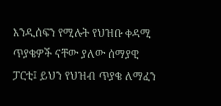እንዲሰፍን የሚሉት የህዝቡ ቀዳሚ ጥያቄዎች ናቸው ያለው ሰማያዊ ፓርቲ፤ ይህን የህዝብ ጥያቄ ለማፈን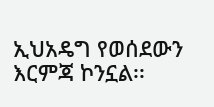ኢህአዴግ የወሰደውን እርምጃ ኮንኗል፡፡